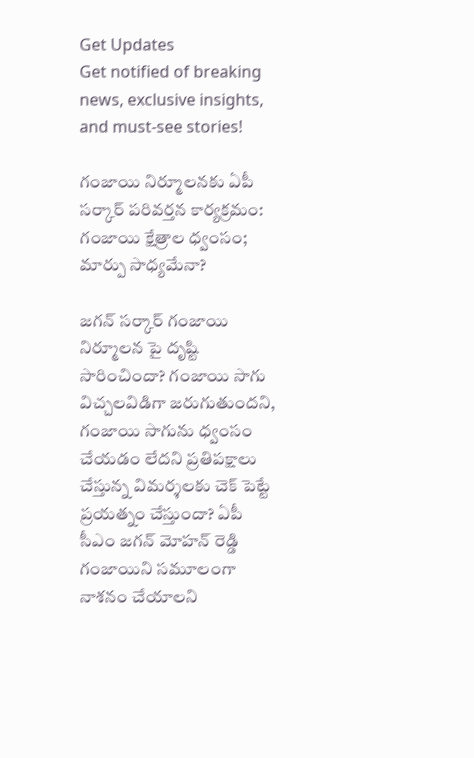Get Updates
Get notified of breaking news, exclusive insights, and must-see stories!

గంజాయి నిర్మూలనకు ఏపీ సర్కార్ పరివర్తన కార్యక్రమం: గంజాయి క్షేత్రాల ధ్వంసం; మార్పు సాధ్యమేనా?

జగన్ సర్కార్ గంజాయి నిర్మూలన పై దృష్టి సారించిందా? గంజాయి సాగు విచ్చలవిడిగా జరుగుతుందని, గంజాయి సాగును ధ్వంసం చేయడం లేదని ప్రతిపక్షాలు చేస్తున్న విమర్శలకు చెక్ పెట్టే ప్రయత్నం చేస్తుందా? ఏపీ సీఎం జగన్ మోహన్ రెడ్డి గంజాయిని సమూలంగా నాశనం చేయాలని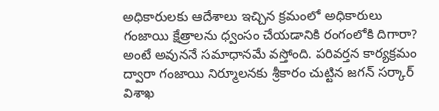అధికారులకు ఆదేశాలు ఇచ్చిన క్రమంలో అధికారులు గంజాయి క్షేత్రాలను ధ్వంసం చేయడానికి రంగంలోకి దిగారా? అంటే అవుననే సమాధానమే వస్తోంది. పరివర్తన కార్యక్రమం ద్వారా గంజాయి నిర్మూలనకు శ్రీకారం చుట్టిన జగన్ సర్కార్ విశాఖ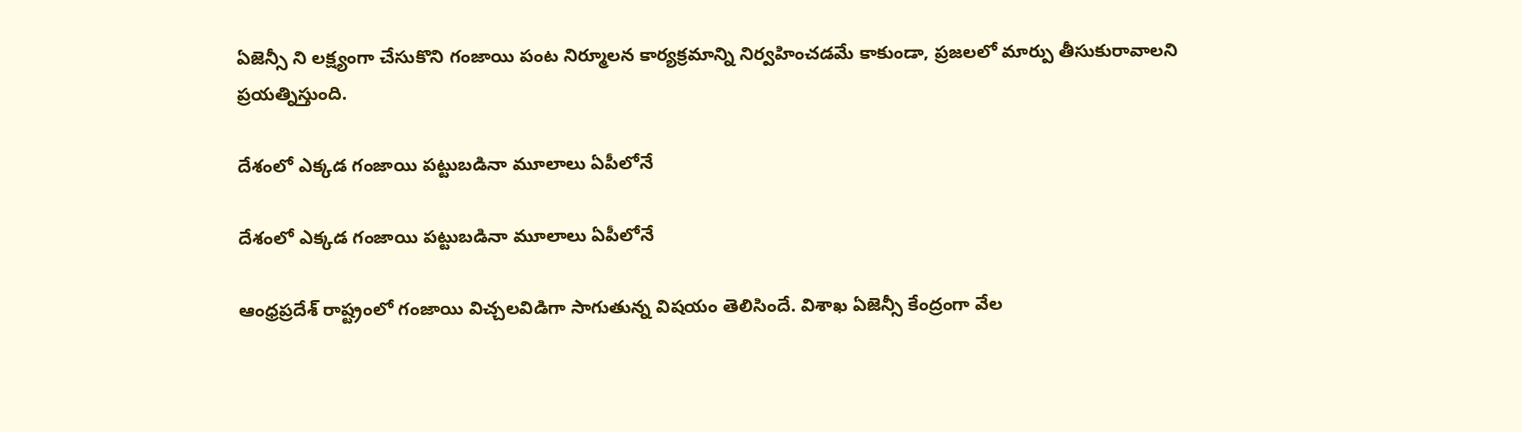ఏజెన్సీ ని లక్ష్యంగా చేసుకొని గంజాయి పంట నిర్మూలన కార్యక్రమాన్ని నిర్వహించడమే కాకుండా, ప్రజలలో మార్పు తీసుకురావాలని ప్రయత్నిస్తుంది.

దేశంలో ఎక్కడ గంజాయి పట్టుబడినా మూలాలు ఏపీలోనే

దేశంలో ఎక్కడ గంజాయి పట్టుబడినా మూలాలు ఏపీలోనే

ఆంధ్రప్రదేశ్ రాష్ట్రంలో గంజాయి విచ్చలవిడిగా సాగుతున్న విషయం తెలిసిందే. విశాఖ ఏజెన్సీ కేంద్రంగా వేల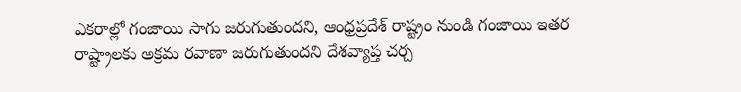ఎకరాల్లో గంజాయి సాగు జరుగుతుందని, ఆంధ్రప్రదేశ్ రాష్ట్రం నుండి గంజాయి ఇతర రాష్ట్రాలకు అక్రమ రవాణా జరుగుతుందని దేశవ్యాప్త చర్చ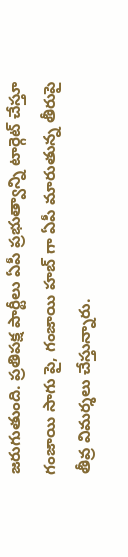జరుగుతుంది. ప్రతిపక్ష పార్టీలు ఏపీ ప్రభుత్వాన్ని టార్గెట్ చేస్తూ గంజాయి సాగు పై, గంజాయి హబ్ గా ఏపీ మారుతున్న తీరుపై తీవ్ర విమర్శలు చేస్తున్నారు.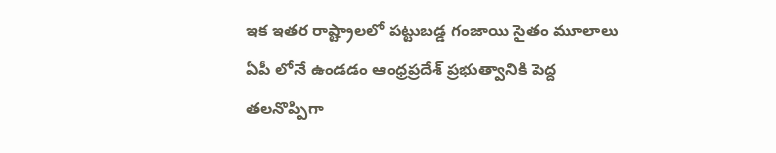ఇక ఇతర రాష్ట్రాలలో పట్టుబడ్డ గంజాయి సైతం మూలాలు ఏపీ లోనే ఉండడం ఆంధ్రప్రదేశ్ ప్రభుత్వానికి పెద్ద తలనొప్పిగా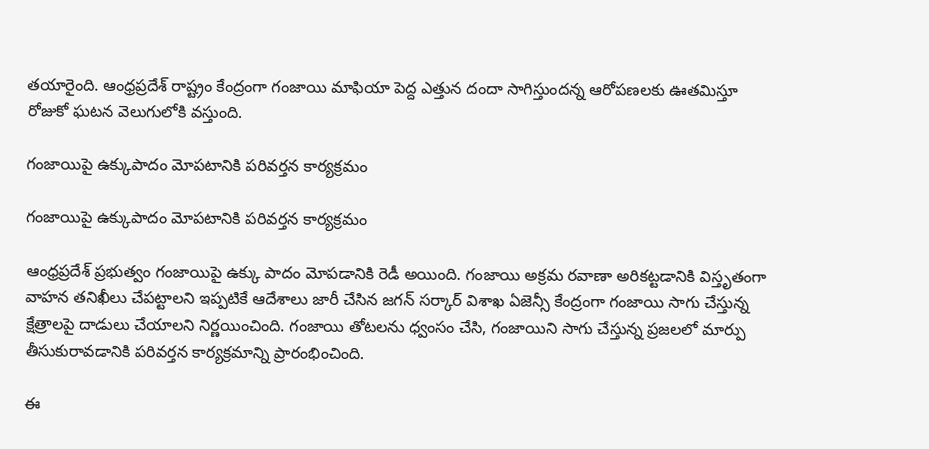తయారైంది. ఆంధ్రప్రదేశ్ రాష్ట్రం కేంద్రంగా గంజాయి మాఫియా పెద్ద ఎత్తున దందా సాగిస్తుందన్న ఆరోపణలకు ఊతమిస్తూ రోజుకో ఘటన వెలుగులోకి వస్తుంది.

గంజాయిపై ఉక్కుపాదం మోపటానికి పరివర్తన కార్యక్రమం

గంజాయిపై ఉక్కుపాదం మోపటానికి పరివర్తన కార్యక్రమం

ఆంధ్రప్రదేశ్ ప్రభుత్వం గంజాయిపై ఉక్కు పాదం మోపడానికి రెడీ అయింది. గంజాయి అక్రమ రవాణా అరికట్టడానికి విస్తృతంగా వాహన తనిఖీలు చేపట్టాలని ఇప్పటికే ఆదేశాలు జారీ చేసిన జగన్ సర్కార్ విశాఖ ఏజెన్సీ కేంద్రంగా గంజాయి సాగు చేస్తున్న క్షేత్రాలపై దాడులు చేయాలని నిర్ణయించింది. గంజాయి తోటలను ధ్వంసం చేసి, గంజాయిని సాగు చేస్తున్న ప్రజలలో మార్పు తీసుకురావడానికి పరివర్తన కార్యక్రమాన్ని ప్రారంభించింది.

ఈ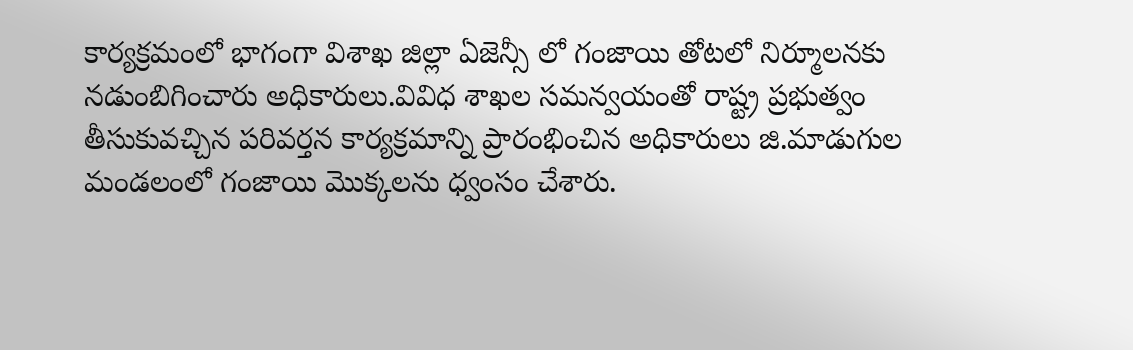కార్యక్రమంలో భాగంగా విశాఖ జిల్లా ఏజెన్సీ లో గంజాయి తోటలో నిర్మూలనకు నడుంబిగించారు అధికారులు.వివిధ శాఖల సమన్వయంతో రాష్ట్ర ప్రభుత్వం తీసుకువచ్చిన పరివర్తన కార్యక్రమాన్ని ప్రారంభించిన అధికారులు జి.మాడుగుల మండలంలో గంజాయి మొక్కలను ధ్వంసం చేశారు.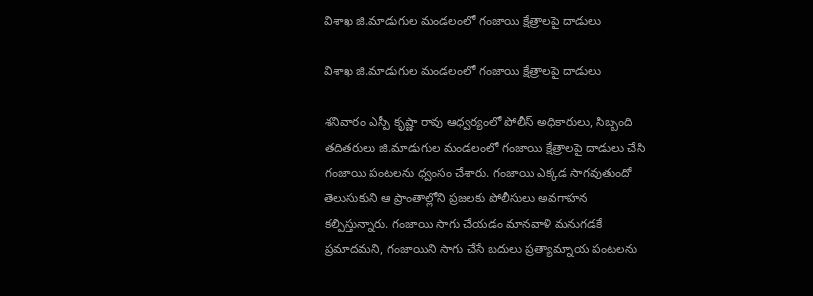విశాఖ జి.మాడుగుల మండలంలో గంజాయి క్షేత్రాలపై దాడులు

విశాఖ జి.మాడుగుల మండలంలో గంజాయి క్షేత్రాలపై దాడులు

శనివారం ఎస్పీ కృష్ణా రావు ఆధ్వర్యంలో పోలీస్ అధికారులు, సిబ్బంది తదితరులు జి.మాడుగుల మండలంలో గంజాయి క్షేత్రాలపై దాడులు చేసి గంజాయి పంటలను ధ్వంసం చేశారు. గంజాయి ఎక్కడ సాగవుతుందో తెలుసుకుని ఆ ప్రాంతాల్లోని ప్రజలకు పోలీసులు అవగాహన కల్పిస్తున్నారు. గంజాయి సాగు చేయడం మానవాళి మనుగడకే ప్రమాదమని, గంజాయిని సాగు చేసే బదులు ప్రత్యామ్నాయ పంటలను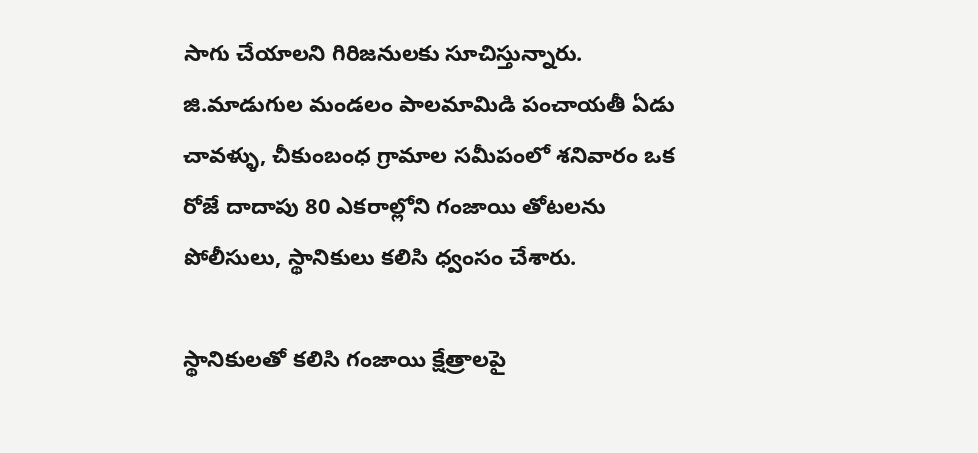సాగు చేయాలని గిరిజనులకు సూచిస్తున్నారు. జి.మాడుగుల మండలం పాలమామిడి పంచాయతీ ఏడు చావళ్ళు, చీకుంబంధ గ్రామాల సమీపంలో శనివారం ఒక రోజే దాదాపు 80 ఎకరాల్లోని గంజాయి తోటలను పోలీసులు, స్థానికులు కలిసి ధ్వంసం చేశారు.

స్థానికులతో కలిసి గంజాయి క్షేత్రాలపై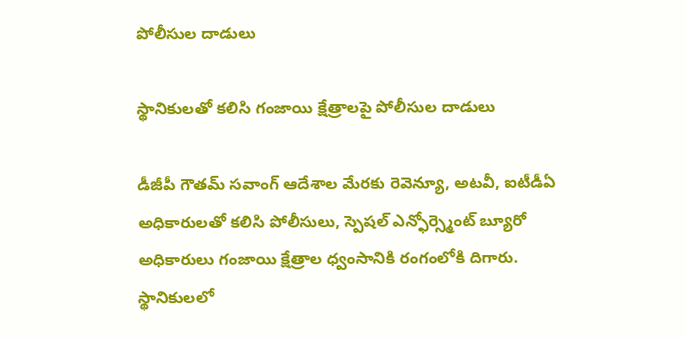పోలీసుల దాడులు

స్థానికులతో కలిసి గంజాయి క్షేత్రాలపై పోలీసుల దాడులు

డీజీపీ గౌతమ్ సవాంగ్ ఆదేశాల మేరకు రెవెన్యూ, అటవీ, ఐటీడీఏ అధికారులతో కలిసి పోలీసులు, స్పెషల్ ఎన్ఫోర్స్మెంట్ బ్యూరో అధికారులు గంజాయి క్షేత్రాల ధ్వంసానికి రంగంలోకి దిగారు. స్థానికులలో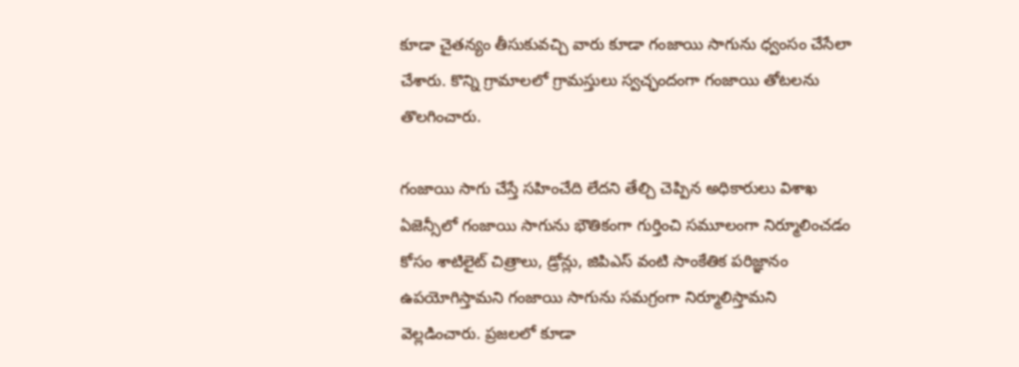కూడా చైతన్యం తీసుకువచ్చి వారు కూడా గంజాయి సాగును ధ్వంసం చేసేలా చేశారు. కొన్ని గ్రామాలలో గ్రామస్తులు స్వచ్ఛందంగా గంజాయి తోటలను తొలగించారు.

గంజాయి సాగు చేస్తే సహించేది లేదని తేల్చి చెప్పిన అధికారులు విశాఖ ఏజెన్సీలో గంజాయి సాగును భౌతికంగా గుర్తించి సమూలంగా నిర్మూలించడం కోసం శాటిలైట్ చిత్రాలు, డ్రోన్లు, జిపిఎస్ వంటి సాంకేతిక పరిజ్ఞానం ఉపయోగిస్తామని గంజాయి సాగును సమగ్రంగా నిర్మూలిస్తామని వెల్లడించారు. ప్రజలలో కూడా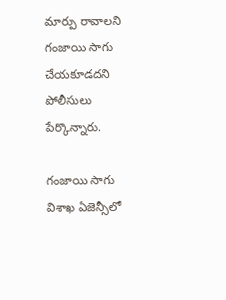మార్పు రావాలని గంజాయి సాగు చేయకూడదని పోలీసులు పేర్కొన్నారు.

గంజాయి సాగు విశాఖ ఏజెన్సీలో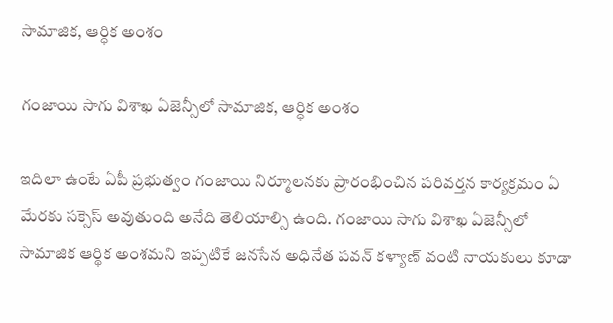సామాజిక, ఆర్ధిక అంశం

గంజాయి సాగు విశాఖ ఏజెన్సీలో సామాజిక, ఆర్ధిక అంశం

ఇదిలా ఉంటే ఏపీ ప్రభుత్వం గంజాయి నిర్మూలనకు ప్రారంభించిన పరివర్తన కార్యక్రమం ఏ మేరకు సక్సెస్ అవుతుంది అనేది తెలియాల్సి ఉంది. గంజాయి సాగు విశాఖ ఏజెన్సీలో సామాజిక ఆర్థిక అంశమని ఇప్పటికే జనసేన అధినేత పవన్ కళ్యాణ్ వంటి నాయకులు కూడా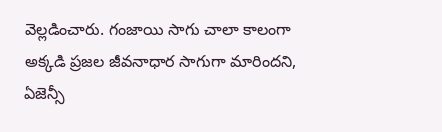వెల్లడించారు. గంజాయి సాగు చాలా కాలంగా అక్కడి ప్రజల జీవనాధార సాగుగా మారిందని, ఏజెన్సీ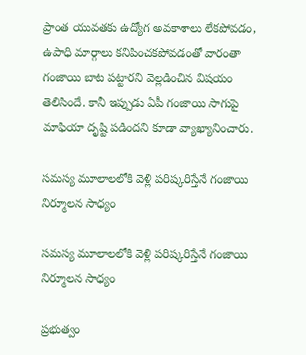ప్రాంత యువతకు ఉద్యోగ అవకాశాలు లేకపోవడం, ఉపాధి మార్గాలు కనిపించకపోవడంతో వారంతా గంజాయి బాట పట్టారని వెల్లడించిన విషయం తెలిసిందే. కానీ ఇప్పుడు ఏపీ గంజాయి సాగుపై మాఫియా దృష్టి పడిందని కూడా వ్యాఖ్యానించారు.

సమస్య మూలాలలోకి వెళ్లి పరిష్కరిస్తేనే గంజాయి నిర్మూలన సాధ్యం

సమస్య మూలాలలోకి వెళ్లి పరిష్కరిస్తేనే గంజాయి నిర్మూలన సాధ్యం

ప్రభుత్వం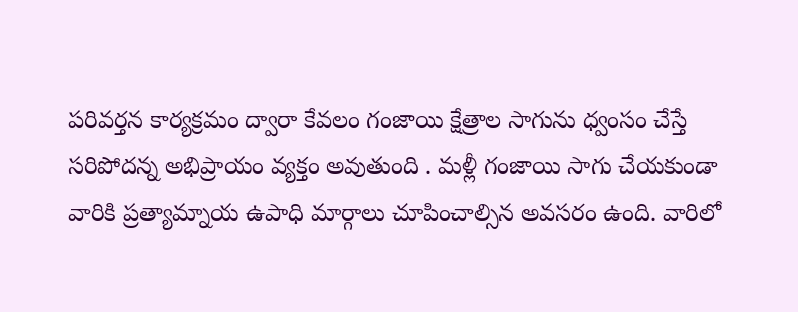పరివర్తన కార్యక్రమం ద్వారా కేవలం గంజాయి క్షేత్రాల సాగును ధ్వంసం చేస్తే సరిపోదన్న అభిప్రాయం వ్యక్తం అవుతుంది . మళ్లీ గంజాయి సాగు చేయకుండా వారికి ప్రత్యామ్నాయ ఉపాధి మార్గాలు చూపించాల్సిన అవసరం ఉంది. వారిలో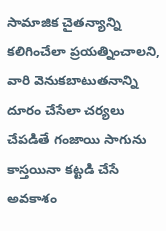సామాజిక చైతన్యాన్ని కలిగించేలా ప్రయత్నించాలని, వారి వెనుకబాటుతనాన్ని దూరం చేసేలా చర్యలు చేపడితే గంజాయి సాగును కాస్తయినా కట్టడి చేసే అవకాశం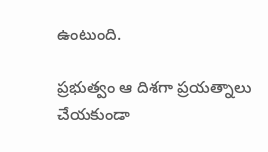ఉంటుంది.

ప్రభుత్వం ఆ దిశగా ప్రయత్నాలు చేయకుండా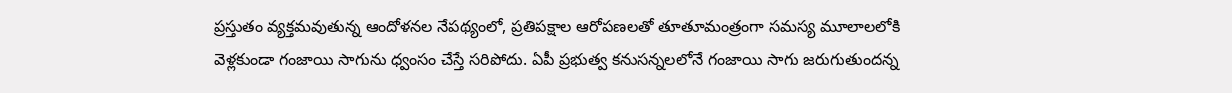ప్రస్తుతం వ్యక్తమవుతున్న ఆందోళనల నేపథ్యంలో, ప్రతిపక్షాల ఆరోపణలతో తూతూమంత్రంగా సమస్య మూలాలలోకి వెళ్లకుండా గంజాయి సాగును ధ్వంసం చేస్తే సరిపోదు. ఏపీ ప్రభుత్వ కనుసన్నలలోనే గంజాయి సాగు జరుగుతుందన్న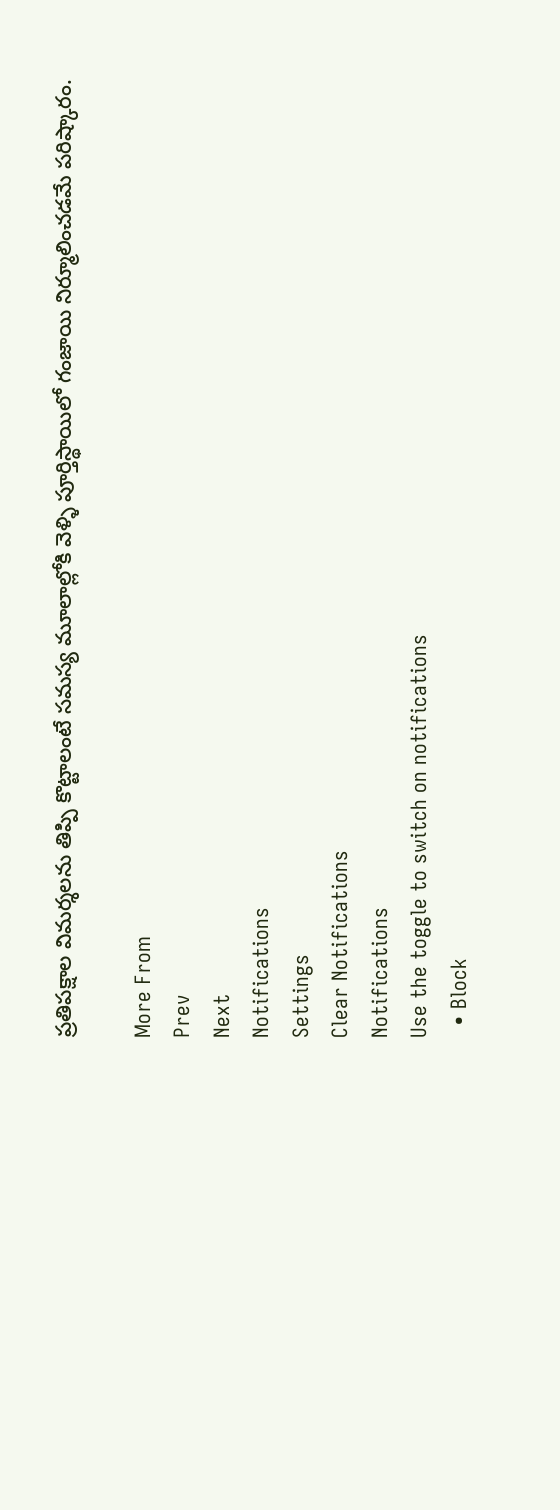ప్రతిపక్షాల విమర్శలను తిప్పి కొట్టాలంటే సమస్య మూలాల్లోకి వెళ్ళి పూర్తిస్థాయిలో గంజాయి నిర్మూలించడమే పరిష్కారం.

More From
Prev
Next
Notifications
Settings
Clear Notifications
Notifications
Use the toggle to switch on notifications
  • Block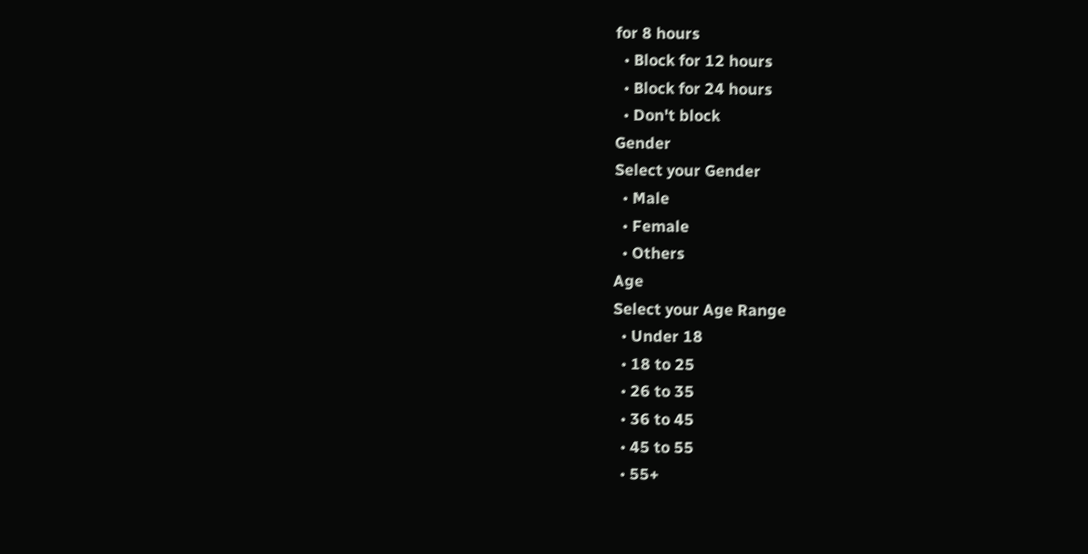for 8 hours
  • Block for 12 hours
  • Block for 24 hours
  • Don't block
Gender
Select your Gender
  • Male
  • Female
  • Others
Age
Select your Age Range
  • Under 18
  • 18 to 25
  • 26 to 35
  • 36 to 45
  • 45 to 55
  • 55+